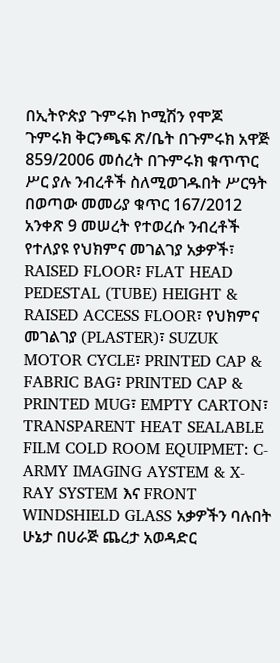በኢትዮጵያ ጉምሩክ ኮሚሽን የሞጆ ጉምሩክ ቅርንጫፍ ጽ/ቤት በጉምሩክ አዋጅ 859/2006 መሰረት በጉምሩክ ቁጥጥር ሥር ያሉ ንብረቶች ስለሚወገዱበት ሥርዓት በወጣው መመሪያ ቁጥር 167/2012 አንቀጽ 9 መሠረት የተወረሱ ንብረቶች የተለያዩ የህክምና መገልገያ አቃዎች፣ RAISED FLOOR፣ FLAT HEAD PEDESTAL (TUBE) HEIGHT & RAISED ACCESS FLOOR፣ የህክምና መገልገያ (PLASTER)፣ SUZUK MOTOR CYCLE፣ PRINTED CAP & FABRIC BAG፣ PRINTED CAP & PRINTED MUG፣ EMPTY CARTON፣ TRANSPARENT HEAT SEALABLE FILM COLD ROOM EQUIPMET: C-ARMY IMAGING AYSTEM & X-RAY SYSTEM እና FRONT WINDSHIELD GLASS አቃዎችን ባሉበት ሁኔታ በሀራጅ ጨረታ አወዳድር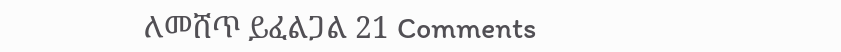ለመሸጥ ይፈልጋል 21 Comments